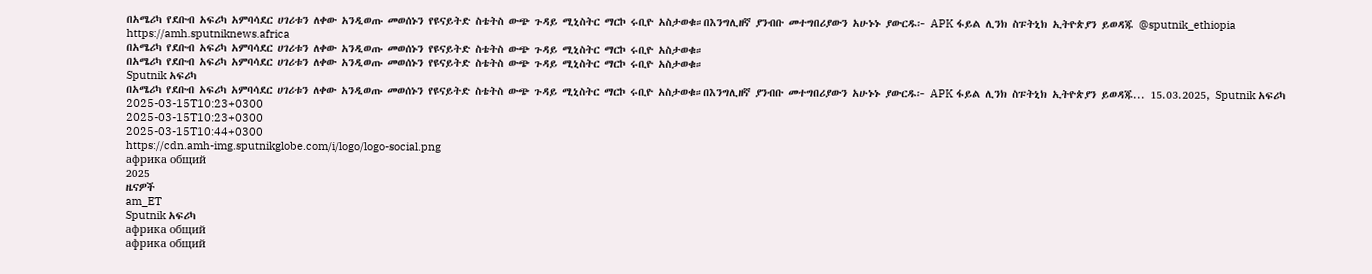በአሜሪካ የደቡብ አፍሪካ አምባሳደር ሀገሪቱን ለቀው አንዲወጡ መወሰኑን የዩናይትድ ስቴትስ ውጭ ጉዳይ ሚኒስትር ማርኮ ሩቢዮ አስታወቁ።በእንግሊዘኛ ያንብቡ መተግበሪያውን አሁኑኑ ያውርዱ፦ APK ፋይል ሊንክ ስፑትኒክ ኢትዮጵያን ይወዳጁ @sputnik_ethiopia
https://amh.sputniknews.africa
በአሜሪካ የደቡብ አፍሪካ አምባሳደር ሀገሪቱን ለቀው አንዲወጡ መወሰኑን የዩናይትድ ስቴትስ ውጭ ጉዳይ ሚኒስትር ማርኮ ሩቢዮ አስታወቁ።
በአሜሪካ የደቡብ አፍሪካ አምባሳደር ሀገሪቱን ለቀው አንዲወጡ መወሰኑን የዩናይትድ ስቴትስ ውጭ ጉዳይ ሚኒስትር ማርኮ ሩቢዮ አስታወቁ።
Sputnik አፍሪካ
በአሜሪካ የደቡብ አፍሪካ አምባሳደር ሀገሪቱን ለቀው አንዲወጡ መወሰኑን የዩናይትድ ስቴትስ ውጭ ጉዳይ ሚኒስትር ማርኮ ሩቢዮ አስታወቁ።በእንግሊዘኛ ያንብቡ መተግበሪያውን አሁኑኑ ያውርዱ፦ APK ፋይል ሊንክ ስፑትኒክ ኢትዮጵያን ይወዳጁ... 15.03.2025, Sputnik አፍሪካ
2025-03-15T10:23+0300
2025-03-15T10:23+0300
2025-03-15T10:44+0300
https://cdn.amh-img.sputnikglobe.com/i/logo/logo-social.png
африка общий
2025
ዜናዎች
am_ET
Sputnik አፍሪካ
африка общий
африка общий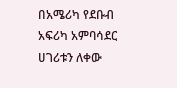በአሜሪካ የደቡብ አፍሪካ አምባሳደር ሀገሪቱን ለቀው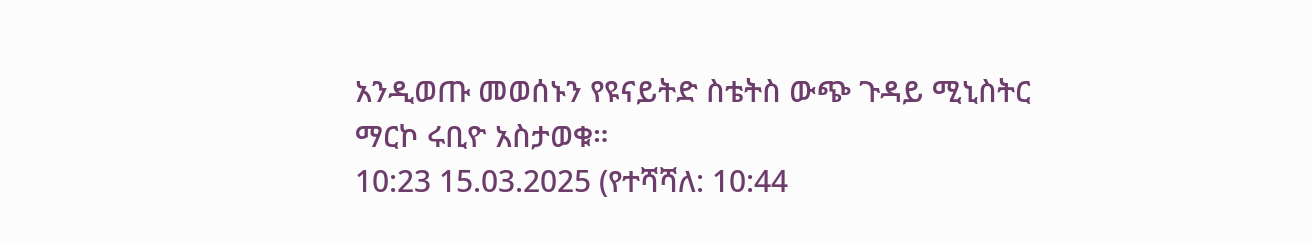አንዲወጡ መወሰኑን የዩናይትድ ስቴትስ ውጭ ጉዳይ ሚኒስትር ማርኮ ሩቢዮ አስታወቁ።
10:23 15.03.2025 (የተሻሻለ: 10:44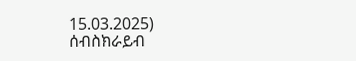15.03.2025)
ሰብስክራይብ